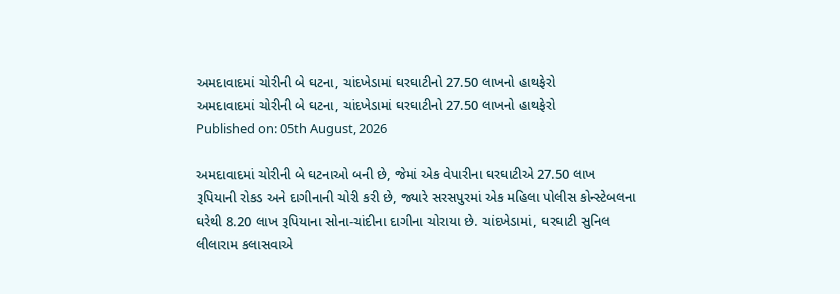અમદાવાદમાં ચોરીની બે ઘટના, ચાંદખેડામાં ઘરઘાટીનો 27.50 લાખનો હાથફેરો
અમદાવાદમાં ચોરીની બે ઘટના, ચાંદખેડામાં ઘરઘાટીનો 27.50 લાખનો હાથફેરો
Published on: 05th August, 2026

અમદાવાદમાં ચોરીની બે ઘટનાઓ બની છે, જેમાં એક વેપારીના ઘરઘાટીએ 27.50 લાખ રૂપિયાની રોકડ અને દાગીનાની ચોરી કરી છે, જ્યારે સરસપુરમાં એક મહિલા પોલીસ કોન્સ્ટેબલના ઘરેથી 8.20 લાખ રૂપિયાના સોના-ચાંદીના દાગીના ચોરાયા છે. ચાંદખેડામાં, ઘરઘાટી સુનિલ લીલારામ કલાસવાએ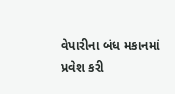વેપારીના બંધ મકાનમાં પ્રવેશ કરી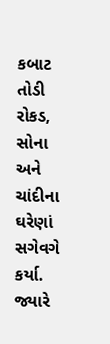કબાટ તોડી રોકડ, સોના અને ચાંદીના ઘરેણાં સગેવગે કર્યા. જ્યારે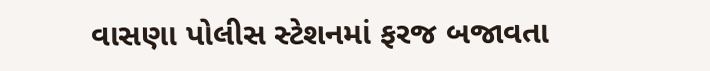વાસણા પોલીસ સ્ટેશનમાં ફરજ બજાવતા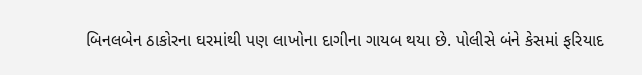બિનલબેન ઠાકોરના ઘરમાંથી પણ લાખોના દાગીના ગાયબ થયા છે. પોલીસે બંને કેસમાં ફરિયાદ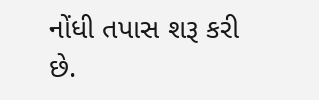નોંધી તપાસ શરૂ કરી છે.